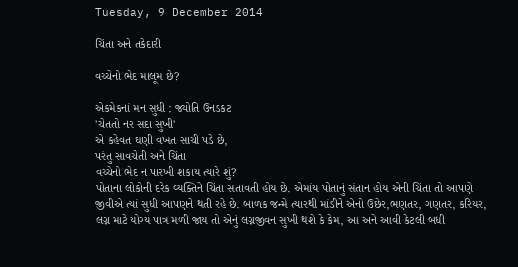Tuesday, 9 December 2014

ચિંતા અને તકેદારી

વચ્ચેનો ભેદ માલૂમ છે?

એકમેકનાં મન સુધી : જ્યોતિ ઉનડકટ
'ચેતતો નર સદા સુખી'
એ કહેવત ઘણી વખત સાચી પડે છે,
પરંતુ સાવચેતી અને ચિંતા
વચ્ચેનો ભેદ ન પારખી શકાય ત્યારે શું?
પોતાના લોકોની દરેક વ્યક્તિને ચિંતા સતાવતી હોય છે. એમાંય પોતાનું સંતાન હોય એની ચિંતા તો આપણે જીવીએ ત્યાં સુધી આપણને થતી રહે છે. બાળક જન્મે ત્યારથી માંડીને એનો ઉછેર,ભણતર, ગણતર, કરિયર, લગ્ન માટે યોગ્ય પાત્ર મળી જાય તો એનું લગ્નજીવન સુખી થશે કે કેમ, આ અને આવી કેટલી બધી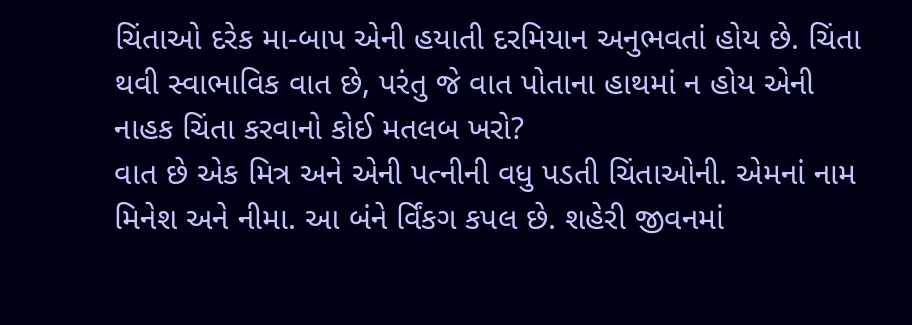ચિંતાઓ દરેક મા-બાપ એની હયાતી દરમિયાન અનુભવતાં હોય છે. ચિંતા થવી સ્વાભાવિક વાત છે, પરંતુ જે વાત પોતાના હાથમાં ન હોય એની નાહક ચિંતા કરવાનો કોઈ મતલબ ખરો?
વાત છે એક મિત્ર અને એની પત્નીની વધુ પડતી ચિંતાઓની. એમનાં નામ મિનેશ અને નીમા. આ બંને ર્વિંકગ કપલ છે. શહેરી જીવનમાં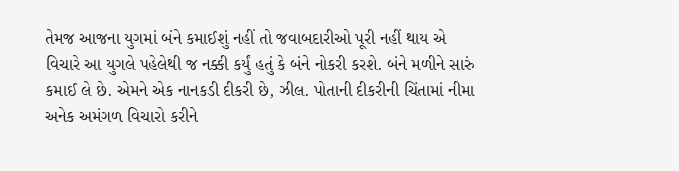તેમજ આજના યુગમાં બંને કમાઈશું નહીં તો જવાબદારીઓ પૂરી નહીં થાય એ વિચારે આ યુગલે પહેલેથી જ નક્કી કર્યું હતું કે બંને નોકરી કરશે. બંને મળીને સારું કમાઈ લે છે. એમને એક નાનકડી દીકરી છે, ઝીલ. પોતાની દીકરીની ચિંતામાં નીમા અનેક અમંગળ વિચારો કરીને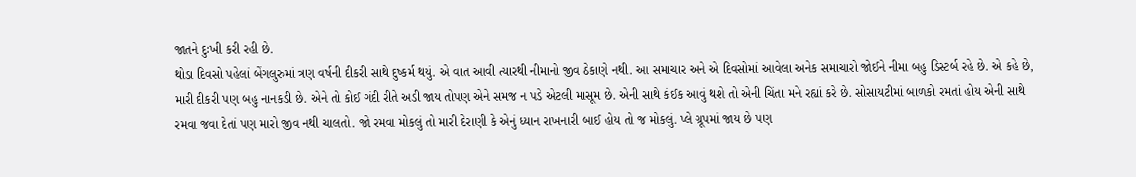જાતને દુઃખી કરી રહી છે.
થોડા દિવસો પહેલાં બેંગલુરુમાં ત્રણ વર્ષની દીકરી સાથે દુષ્કર્મ થયું. એ વાત આવી ત્યારથી નીમાનો જીવ ઠેકાણે નથી. આ સમાચાર અને એ દિવસોમાં આવેલા અનેક સમાચારો જોઈને નીમા બહુ ડિસ્ટર્બ રહે છે. એ કહે છે, મારી દીકરી પણ બહુ નાનકડી છે. એને તો કોઈ ગંદી રીતે અડી જાય તોપણ એને સમજ ન પડે એટલી માસૂમ છે. એની સાથે કંઈક આવું થશે તો એની ચિંતા મને રહ્યાં કરે છે. સોસાયટીમાં બાળકો રમતાં હોય એની સાથે રમવા જવા દેતાં પણ મારો જીવ નથી ચાલતો. જો રમવા મોકલું તો મારી દેરાણી કે એનું ધ્યાન રાખનારી બાઈ હોય તો જ મોકલું. પ્લે ગ્રૂપમાં જાય છે પણ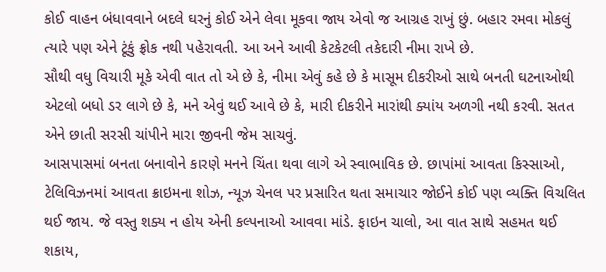કોઈ વાહન બંધાવવાને બદલે ઘરનું કોઈ એને લેવા મૂકવા જાય એવો જ આગ્રહ રાખું છું. બહાર રમવા મોકલું ત્યારે પણ એને ટૂંકું ફ્રોક નથી પહેરાવતી. આ અને આવી કેટકેટલી તકેદારી નીમા રાખે છે.
સૌથી વધુ વિચારી મૂકે એવી વાત તો એ છે કે, નીમા એવું કહે છે કે માસૂમ દીકરીઓ સાથે બનતી ઘટનાઓથી એટલો બધો ડર લાગે છે કે, મને એવું થઈ આવે છે કે, મારી દીકરીને મારાંથી ક્યાંય અળગી નથી કરવી. સતત એને છાતી સરસી ચાંપીને મારા જીવની જેમ સાચવું.
આસપાસમાં બનતા બનાવોને કારણે મનને ચિંતા થવા લાગે એ સ્વાભાવિક છે. છાપાંમાં આવતા કિસ્સાઓ, ટેલિવિઝનમાં આવતા ક્રાઇમના શોઝ, ન્યૂઝ ચેનલ પર પ્રસારિત થતા સમાચાર જોઈને કોઈ પણ વ્યક્તિ વિચલિત થઈ જાય. જે વસ્તુ શક્ય ન હોય એની કલ્પનાઓ આવવા માંડે. ફાઇન ચાલો, આ વાત સાથે સહમત થઈ શકાય,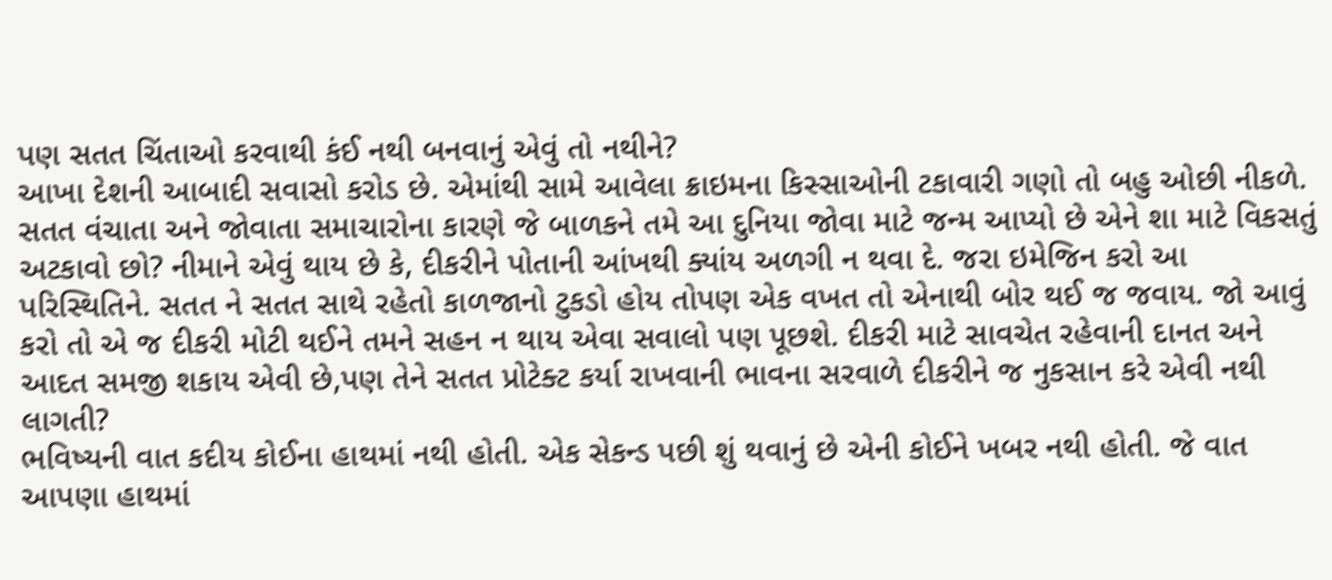પણ સતત ચિંતાઓ કરવાથી કંઈ નથી બનવાનું એવું તો નથીને?
આખા દેશની આબાદી સવાસો કરોડ છે. એમાંથી સામે આવેલા ક્રાઇમના કિસ્સાઓની ટકાવારી ગણો તો બહુ ઓછી નીકળે. સતત વંચાતા અને જોવાતા સમાચારોના કારણે જે બાળકને તમે આ દુનિયા જોવા માટે જન્મ આપ્યો છે એને શા માટે વિકસતું અટકાવો છો? નીમાને એવું થાય છે કે, દીકરીને પોતાની આંખથી ક્યાંય અળગી ન થવા દે. જરા ઇમેજિન કરો આ પરિસ્થિતિને. સતત ને સતત સાથે રહેતો કાળજાનો ટુકડો હોય તોપણ એક વખત તો એનાથી બોર થઈ જ જવાય. જો આવું કરો તો એ જ દીકરી મોટી થઈને તમને સહન ન થાય એવા સવાલો પણ પૂછશે. દીકરી માટે સાવચેત રહેવાની દાનત અને આદત સમજી શકાય એવી છે,પણ તેને સતત પ્રોટેક્ટ કર્યા રાખવાની ભાવના સરવાળે દીકરીને જ નુકસાન કરે એવી નથી લાગતી?
ભવિષ્યની વાત કદીય કોઈના હાથમાં નથી હોતી. એક સેકન્ડ પછી શું થવાનું છે એની કોઈને ખબર નથી હોતી. જે વાત આપણા હાથમાં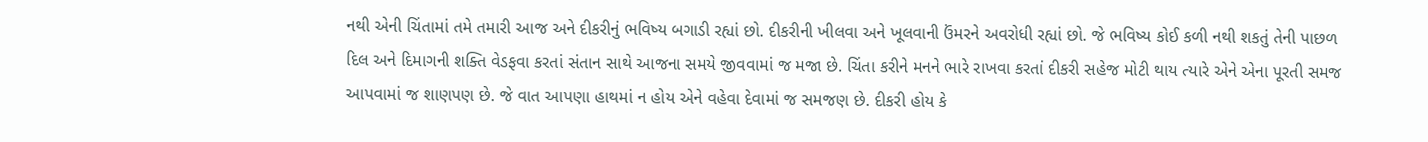નથી એની ચિંતામાં તમે તમારી આજ અને દીકરીનું ભવિષ્ય બગાડી રહ્યાં છો. દીકરીની ખીલવા અને ખૂલવાની ઉંમરને અવરોધી રહ્યાં છો. જે ભવિષ્ય કોઈ કળી નથી શકતું તેની પાછળ દિલ અને દિમાગની શક્તિ વેડફવા કરતાં સંતાન સાથે આજના સમયે જીવવામાં જ મજા છે. ચિંતા કરીને મનને ભારે રાખવા કરતાં દીકરી સહેજ મોટી થાય ત્યારે એને એના પૂરતી સમજ આપવામાં જ શાણપણ છે. જે વાત આપણા હાથમાં ન હોય એને વહેવા દેવામાં જ સમજણ છે. દીકરી હોય કે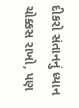દીકરો સંતાનનું ધ્યાન ચોક્કસ રાખો, પણ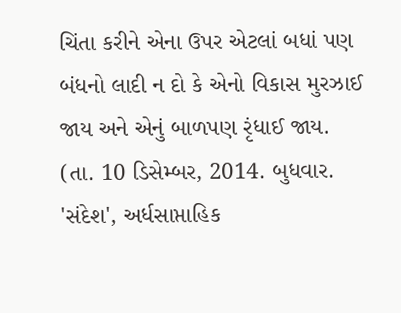ચિંતા કરીને એના ઉપર એટલાં બધાં પણ બંધનો લાદી ન દો કે એનો વિકાસ મુરઝાઈ જાય અને એનું બાળપણ રૃંધાઈ જાય.
(તા. 10 ડિસેમ્બર, 2014. બુધવાર. 'સંદેશ', અર્ધસાપ્તાહિક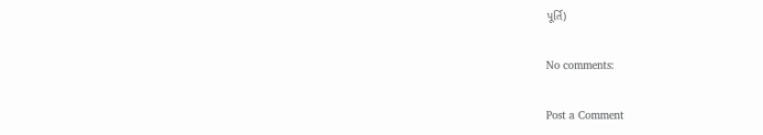પૂર્તિ)

No comments:

Post a Comment